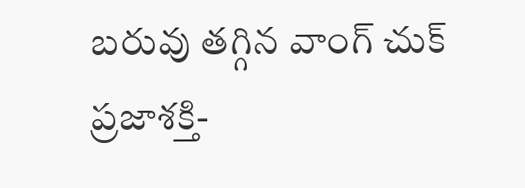బరువు తగ్గిన వాంగ్ చుక్
ప్రజాశక్తి-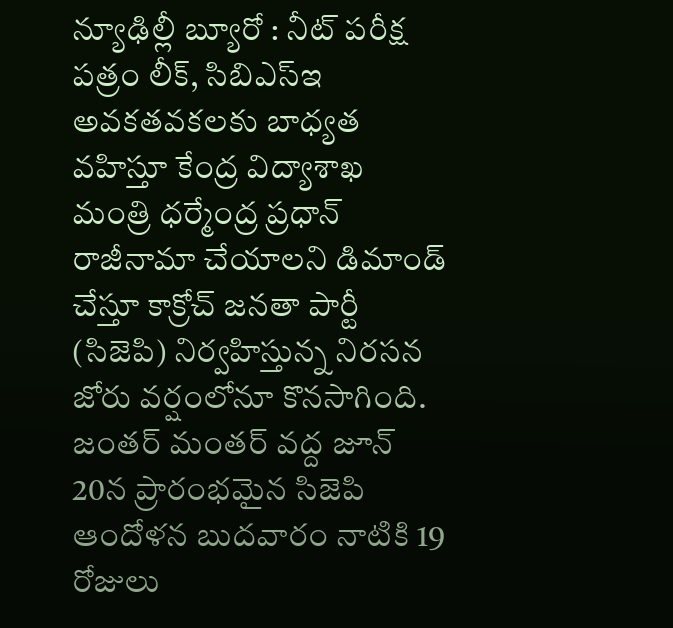న్యూఢిల్లీ బ్యూరో : నీట్ పరీక్ష పత్రం లీక్, సిబిఎస్ఇ అవకతవకలకు బాధ్యత వహిస్తూ కేంద్ర విద్యాశాఖ మంత్రి ధర్మేంద్ర ప్రధాన్ రాజీనామా చేయాలని డిమాండ్ చేస్తూ కాక్రోచ్ జనతా పార్టీ (సిజెపి) నిర్వహిస్తున్న నిరసన జోరు వర్షంలోనూ కొనసాగింది. జంతర్ మంతర్ వద్ద జూన్ 20న ప్రారంభమైన సిజెపి ఆందోళన బుదవారం నాటికి 19 రోజులు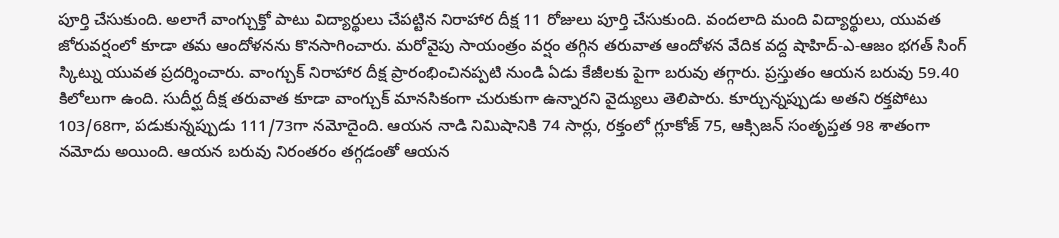పూర్తి చేసుకుంది. అలాగే వాంగ్చుక్తో పాటు విద్యార్థులు చేపట్టిన నిరాహార దీక్ష 11 రోజులు పూర్తి చేసుకుంది. వందలాది మంది విద్యార్థులు, యువత జోరువర్షంలో కూడా తమ ఆందోళనను కొనసాగించారు. మరోవైపు సాయంత్రం వర్షం తగ్గిన తరువాత ఆందోళన వేదిక వద్ద షాహిద్-ఎ-ఆజం భగత్ సింగ్ స్కిట్ను యువత ప్రదర్శించారు. వాంగ్చుక్ నిరాహార దీక్ష ప్రారంభించినప్పటి నుండి ఏడు కేజీలకు పైగా బరువు తగ్గారు. ప్రస్తుతం ఆయన బరువు 59.40 కిలోలుగా ఉంది. సుదీర్ఘ దీక్ష తరువాత కూడా వాంగ్చుక్ మానసికంగా చురుకుగా ఉన్నారని వైద్యులు తెలిపారు. కూర్చున్నప్పుడు అతని రక్తపోటు 103/68గా, పడుకున్నప్పుడు 111/73గా నమోదైంది. ఆయన నాడి నిమిషానికి 74 సార్లు, రక్తంలో గ్లూకోజ్ 75, ఆక్సిజన్ సంతృప్తత 98 శాతంగా నమోదు అయింది. ఆయన బరువు నిరంతరం తగ్గడంతో ఆయన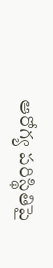ఆరోగ్య పరిస్థితిపై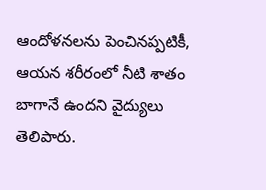ఆందోళనలను పెంచినప్పటికీ, ఆయన శరీరంలో నీటి శాతం బాగానే ఉందని వైద్యులు తెలిపారు.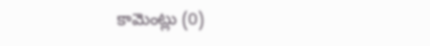కామెంట్లు (0)